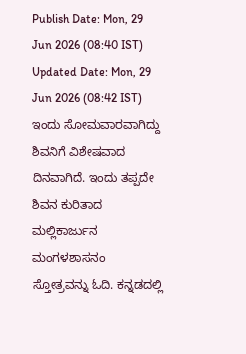Publish Date: Mon, 29 Jun 2026 (08:40 IST)
Updated Date: Mon, 29 Jun 2026 (08:42 IST)
ಇಂದು ಸೋಮವಾರವಾಗಿದ್ದು ಶಿವನಿಗೆ ವಿಶೇಷವಾದ ದಿನವಾಗಿದೆ. ಇಂದು ತಪ್ಪದೇ ಶಿವನ ಕುರಿತಾದ ಮಲ್ಲಿಕಾರ್ಜುನ ಮಂಗಳಶಾಸನಂ ಸ್ತೋತ್ರವನ್ನು ಓದಿ. ಕನ್ನಡದಲ್ಲಿ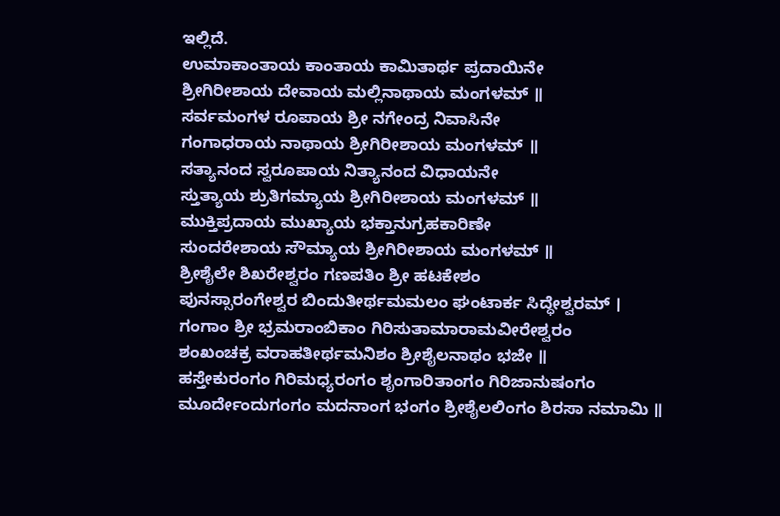ಇಲ್ಲಿದೆ.
ಉಮಾಕಾಂತಾಯ ಕಾಂತಾಯ ಕಾಮಿತಾರ್ಥ ಪ್ರದಾಯಿನೇ
ಶ್ರೀಗಿರೀಶಾಯ ದೇವಾಯ ಮಲ್ಲಿನಾಥಾಯ ಮಂಗಳಮ್ ॥
ಸರ್ವಮಂಗಳ ರೂಪಾಯ ಶ್ರೀ ನಗೇಂದ್ರ ನಿವಾಸಿನೇ
ಗಂಗಾಧರಾಯ ನಾಥಾಯ ಶ್ರೀಗಿರೀಶಾಯ ಮಂಗಳಮ್ ॥
ಸತ್ಯಾನಂದ ಸ್ವರೂಪಾಯ ನಿತ್ಯಾನಂದ ವಿಧಾಯನೇ
ಸ್ತುತ್ಯಾಯ ಶ್ರುತಿಗಮ್ಯಾಯ ಶ್ರೀಗಿರೀಶಾಯ ಮಂಗಳಮ್ ॥
ಮುಕ್ತಿಪ್ರದಾಯ ಮುಖ್ಯಾಯ ಭಕ್ತಾನುಗ್ರಹಕಾರಿಣೇ
ಸುಂದರೇಶಾಯ ಸೌಮ್ಯಾಯ ಶ್ರೀಗಿರೀಶಾಯ ಮಂಗಳಮ್ ॥
ಶ್ರೀಶೈಲೇ ಶಿಖರೇಶ್ವರಂ ಗಣಪತಿಂ ಶ್ರೀ ಹಟಕೇಶಂ
ಪುನಸ್ಸಾರಂಗೇಶ್ವರ ಬಿಂದುತೀರ್ಥಮಮಲಂ ಘಂಟಾರ್ಕ ಸಿದ್ಧೇಶ್ವರಮ್ ।
ಗಂಗಾಂ ಶ್ರೀ ಭ್ರಮರಾಂಬಿಕಾಂ ಗಿರಿಸುತಾಮಾರಾಮವೀರೇಶ್ವರಂ
ಶಂಖಂಚಕ್ರ ವರಾಹತೀರ್ಥಮನಿಶಂ ಶ್ರೀಶೈಲನಾಥಂ ಭಜೇ ॥
ಹಸ್ತೇಕುರಂಗಂ ಗಿರಿಮಧ್ಯರಂಗಂ ಶೃಂಗಾರಿತಾಂಗಂ ಗಿರಿಜಾನುಷಂಗಂ
ಮೂರ್ದೇಂದುಗಂಗಂ ಮದನಾಂಗ ಭಂಗಂ ಶ್ರೀಶೈಲಲಿಂಗಂ ಶಿರಸಾ ನಮಾಮಿ ॥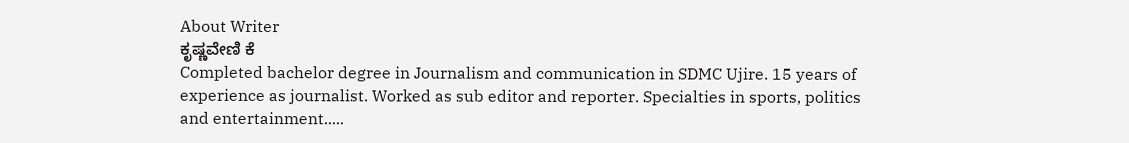About Writer
ಕೃಷ್ಣವೇಣಿ ಕೆ
Completed bachelor degree in Journalism and communication in SDMC Ujire. 15 years of experience as journalist. Worked as sub editor and reporter. Specialties in sports, politics and entertainment.....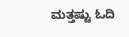ಮತ್ತಷ್ಟು ಓದಿ